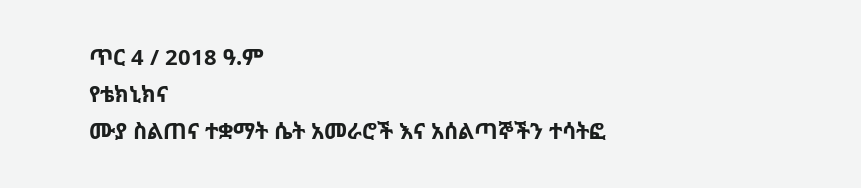ጥር 4 / 2018 ዓ.ም
የቴክኒክና
ሙያ ስልጠና ተቋማት ሴት አመራሮች እና አሰልጣኞችን ተሳትፎ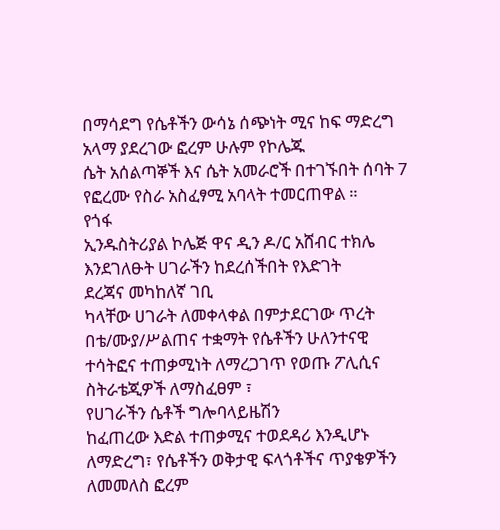በማሳደግ የሴቶችን ውሳኔ ሰጭነት ሚና ከፍ ማድረግ አላማ ያደረገው ፎረም ሁሉም የኮሌጁ
ሴት አሰልጣኞች እና ሴት አመራሮች በተገኙበት ሰባት 7 የፎረሙ የስራ አስፈፃሚ አባላት ተመርጠዋል ።
የጎፋ
ኢንዱስትሪያል ኮሌጅ ዋና ዲን ዶ/ር አሸብር ተክሌ እንደገለፁት ሀገራችን ከደረሰችበት የእድገት
ደረጃና መካከለኛ ገቢ
ካላቸው ሀገራት ለመቀላቀል በምታደርገው ጥረት
በቴ/ሙያ/ሥልጠና ተቋማት የሴቶችን ሁለንተናዊ ተሳትፎና ተጠቃሚነት ለማረጋገጥ የወጡ ፖሊሲና ስትራቴጂዎች ለማስፈፀም ፣
የሀገራችን ሴቶች ግሎባላይዜሽን
ከፈጠረው እድል ተጠቃሚና ተወደዳሪ እንዲሆኑ ለማድረግ፣ የሴቶችን ወቅታዊ ፍላጎቶችና ጥያቄዎችን ለመመለስ ፎረም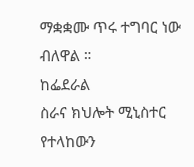ማቋቋሙ ጥሩ ተግባር ነው ብለዋል ።
ከፌደራል
ስራና ክህሎት ሚኒስተር የተላከውን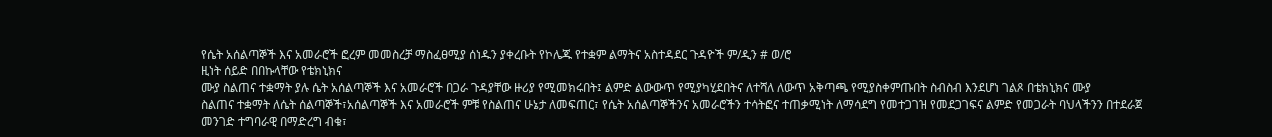የሴት አሰልጣኞች እና አመራሮች ፎረም መመስረቻ ማስፈፀሚያ ሰነዱን ያቀረቡት የኮሌጁ የተቋም ልማትና አስተዳደር ጉዳዮች ም/ዲን # ወ/ሮ
ዚነት ሰይድ በበኩላቸው የቴክኒክና
ሙያ ስልጠና ተቋማት ያሉ ሴት አሰልጣኞች እና አመራሮች በጋራ ጉዳያቸው ዙሪያ የሚመክሩበት፤ ልምድ ልውውጥ የሚያካሂደበትና ለተሻለ ለውጥ አቅጣጫ የሚያስቀምጡበት ስብስብ እንደሆነ ገልጾ በቴክኒክና ሙያ
ስልጠና ተቋማት ለሴት ሰልጣኞች፣አሰልጣኞች እና አመራሮች ምቹ የስልጠና ሁኔታ ለመፍጠር፣ የሴት አሰልጣኞችንና አመራሮችን ተሳትፎና ተጠቃሚነት ለማሳደግ የመተጋገዝ የመደጋገፍና ልምድ የመጋራት ባህላችንን በተደራጀ መንገድ ተግባራዊ በማድረግ ብቁ፣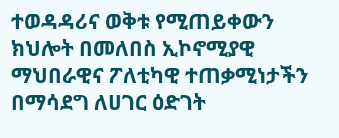ተወዳዳሪና ወቅቱ የሚጠይቀውን ክህሎት በመለበስ ኢኮኖሚያዊ ማህበራዊና ፖለቲካዊ ተጠቃሚነታችን በማሳደግ ለሀገር ዕድገት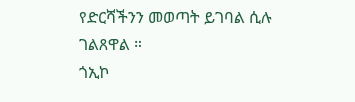የድርሻችንን መወጣት ይገባል ሲሉ ገልጸዋል ።
ጎኢኮ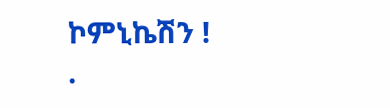ኮምኒኬሽን !
.